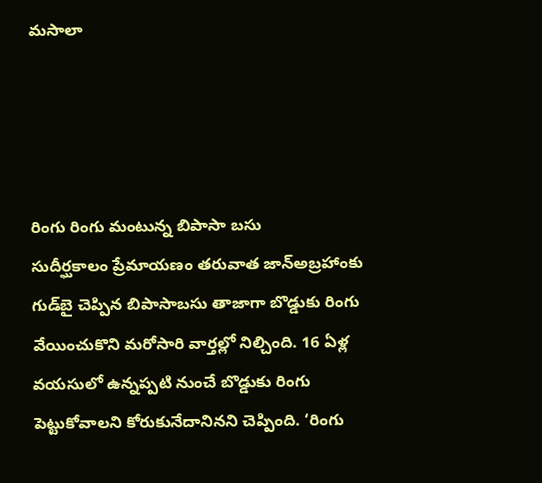మసాలా




రింగు రింగు మంటున్న బిపాసా బసు
సుదీర్ఘకాలం ప్రేమాయణం తరువాత జాన్‌అబ్రహాంకు గుడ్‌బై చెప్పిన బిపాసాబసు తాజాగా బొడ్డుకు రింగు వేయించుకొని మరోసారి వార్తల్లో నిల్చింది. 16 ఏళ్ల వయసులో ఉన్నప్పటి నుంచే బొడ్డుకు రింగు పెట్టుకోవాలని కోరుకునేదానినని చెప్పింది. ‘రింగు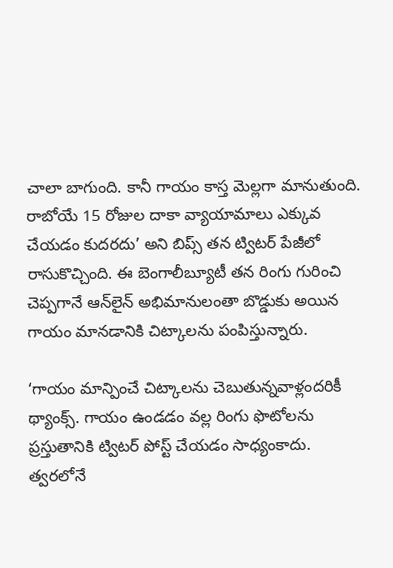చాలా బాగుంది. కానీ గాయం కాస్త మెల్లగా మానుతుంది. రాబోయే 15 రోజుల దాకా వ్యాయామాలు ఎక్కువ చేయడం కుదరదు’ అని బిప్స్ తన ట్విటర్ పేజీలో రాసుకొచ్చింది. ఈ బెంగాలీబ్యూటీ తన రింగు గురించి చెప్పగానే ఆన్‌లైన్ అభిమానులంతా బొడ్డుకు అయిన గాయం మానడానికి చిట్కాలను పంపిస్తున్నారు.

‘గాయం మాన్పించే చిట్కాలను చెబుతున్నవాళ్లందరికీ థ్యాంక్స్. గాయం ఉండడం వల్ల రింగు ఫొటోలను ప్రస్తుతానికి ట్విటర్ పోస్ట్ చేయడం సాధ్యంకాదు. త్వరలోనే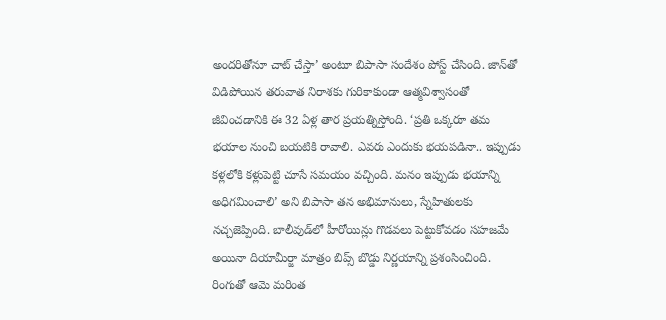అందరితోనూ చాట్ చేస్తా’ అంటూ బిపాసా సందేశం పోస్ట్ చేసింది. జాన్‌తో విడిపోయిన తరువాత నిరాశకు గురికాకుండా ఆత్మవిశ్వాసంతో జీవించడానికి ఈ 32 ఏళ్ల తార ప్రయత్నిస్తోంది. ‘ప్రతి ఒక్కరూ తమ భయాల నుంచి బయటికి రావాలి. ఎవరు ఎందుకు భయపడినా.. ఇప్పుడు కళ్లలోకి కళ్లుపెట్టి చూసే సమయం వచ్చింది. మనం ఇప్పుడు భయాన్ని అధిగమించాలి’ అని బిపాసా తన అభిమానులు, స్నేహితులకు నచ్చజెప్పింది. బాలీవుడ్‌లో హీరోయిన్లు గొడవలు పెట్టుకోవడం సహజమే అయినా దియామీర్జా మాత్రం బిప్స్ బొడ్డు నిర్ణయాన్ని ప్రశంసించింది. రింగుతో ఆమె మరింత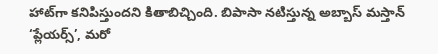హాట్‌గా కనిపిస్తుందని కితాబిచ్చింది. బిపాసా నటిస్తున్న అబ్బాస్ మస్తాన్ ‘ప్లేయర్స్’, మరో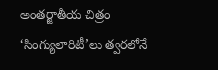అంతర్జాతీయ చిత్రం ‘సింగ్యులారిటీ’లు త్వరలోనే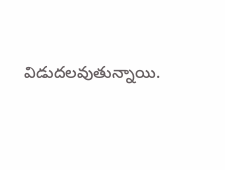విడుదలవుతున్నాయి.